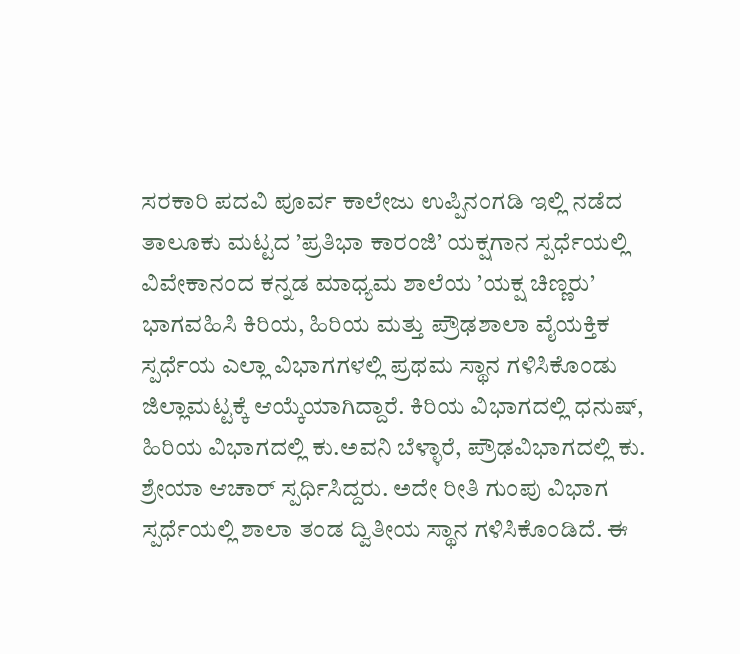ಸರಕಾರಿ ಪದವಿ ಪೂರ್ವ ಕಾಲೇಜು ಉಪ್ಪಿನಂಗಡಿ ಇಲ್ಲಿ ನಡೆದ ತಾಲೂಕು ಮಟ್ಟದ ’ಪ್ರತಿಭಾ ಕಾರಂಜಿ’ ಯಕ್ಷಗಾನ ಸ್ಪರ್ಧೆಯಲ್ಲಿ ವಿವೇಕಾನಂದ ಕನ್ನಡ ಮಾಧ್ಯಮ ಶಾಲೆಯ ’ಯಕ್ಷ ಚಿಣ್ಣರು’ ಭಾಗವಹಿಸಿ ಕಿರಿಯ, ಹಿರಿಯ ಮತ್ತು ಪ್ರೌಢಶಾಲಾ ವೈಯಕ್ತಿಕ ಸ್ಪರ್ಧೆಯ ಎಲ್ಲಾ ವಿಭಾಗಗಳಲ್ಲಿ ಪ್ರಥಮ ಸ್ಥಾನ ಗಳಿಸಿಕೊಂಡು ಜಿಲ್ಲಾಮಟ್ಟಕ್ಕೆ ಆಯ್ಕೆಯಾಗಿದ್ದಾರೆ. ಕಿರಿಯ ವಿಭಾಗದಲ್ಲಿ ಧನುಷ್, ಹಿರಿಯ ವಿಭಾಗದಲ್ಲಿ ಕು.ಅವನಿ ಬೆಳ್ಳಾರೆ, ಪ್ರೌಢವಿಭಾಗದಲ್ಲಿ ಕು. ಶ್ರೇಯಾ ಆಚಾರ್ ಸ್ಪರ್ಧಿಸಿದ್ದರು. ಅದೇ ರೀತಿ ಗುಂಪು ವಿಭಾಗ ಸ್ಪರ್ಧೆಯಲ್ಲಿ ಶಾಲಾ ತಂಡ ದ್ವಿತೀಯ ಸ್ಥಾನ ಗಳಿಸಿಕೊಂಡಿದೆ. ಈ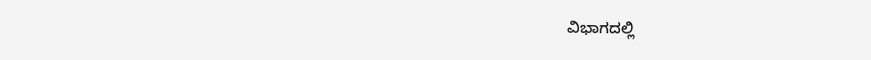ವಿಭಾಗದಲ್ಲಿ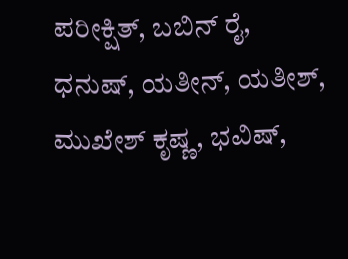ಪರೀಕ್ಷಿತ್, ಬಬಿನ್ ರೈ, ಧನುಷ್, ಯತೀನ್, ಯತೀಶ್, ಮುಖೇಶ್ ಕೃಷ್ಣ, ಭವಿಷ್,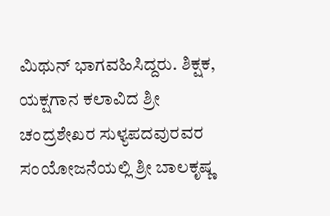ಮಿಥುನ್ ಭಾಗವಹಿಸಿದ್ದರು. ಶಿಕ್ಷಕ, ಯಕ್ಷಗಾನ ಕಲಾವಿದ ಶ್ರೀ ಚಂದ್ರಶೇಖರ ಸುಳ್ಯಪದವುರವರ ಸಂಯೋಜನೆಯಲ್ಲಿ ಶ್ರೀ ಬಾಲಕೃಷ್ಣ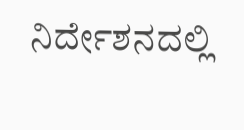ನಿರ್ದೇಶನದಲ್ಲಿ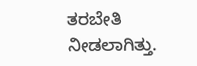ತರಬೇತಿ ನೀಡಲಾಗಿತ್ತು.